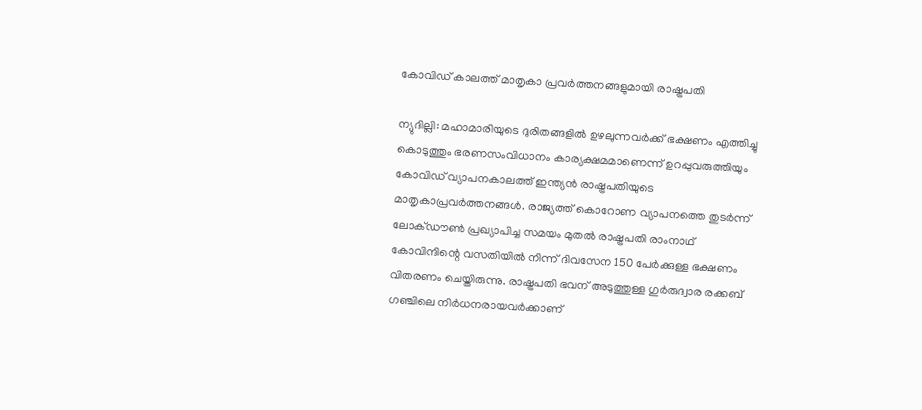കോവിഡ് കാലത്ത് മാതൃകാ പ്രവര്‍ത്തനങ്ങളുമായി രാഷ്ട്രപതി

ന്യുദില്ലി: മഹാമാരിയുടെ ദുരിതങ്ങളില്‍ ഉഴലുന്നവര്‍ക്ക് ഭക്ഷണം എത്തിച്ചു കൊടുത്തും ഭരണസംവിധാനം കാര്യക്ഷമമാണെന്ന് ഉറപ്പുവരുത്തിയും കോവിഡ് വ്യാപനകാലത്ത് ഇന്ത്യന്‍ രാഷ്ട്രപതിയുടെ മാതൃകാപ്രവര്‍ത്തനങ്ങള്‍. രാജ്യത്ത് കൊറോണ വ്യാപനത്തെ തുടര്‍ന്ന് ലോക്ഡൗണ്‍ പ്രഖ്യാപിച്ച സമയം മുതല്‍ രാഷ്ട്രപതി രാംനാഥ് കോവിന്ദിന്റെ വസതിയില്‍ നിന്ന് ദിവസേന 150 പേര്‍ക്കുള്ള ഭക്ഷണം വിതരണം ചെയ്തിരുന്നു. രാഷ്ട്രപതി ഭവന് അടുത്തുള്ള ഗുര്‍രുദ്വാര രക്കബ് ഗഞ്ചിലെ നിര്‍ധനരായവര്‍ക്കാണ്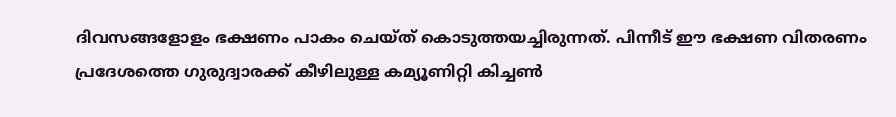ദിവസങ്ങളോളം ഭക്ഷണം പാകം ചെയ്ത് കൊടുത്തയച്ചിരുന്നത്. പിന്നീട് ഈ ഭക്ഷണ വിതരണം പ്രദേശത്തെ ഗുരുദ്വാരക്ക് കീഴിലുള്ള കമ്യൂണിറ്റി കിച്ചണ്‍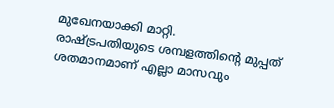മുഖേനയാക്കി മാറ്റി.
രാഷ്ട്രപതിയുടെ ശമ്പളത്തിന്റെ മുപ്പത് ശതമാനമാണ് എല്ലാ മാസവും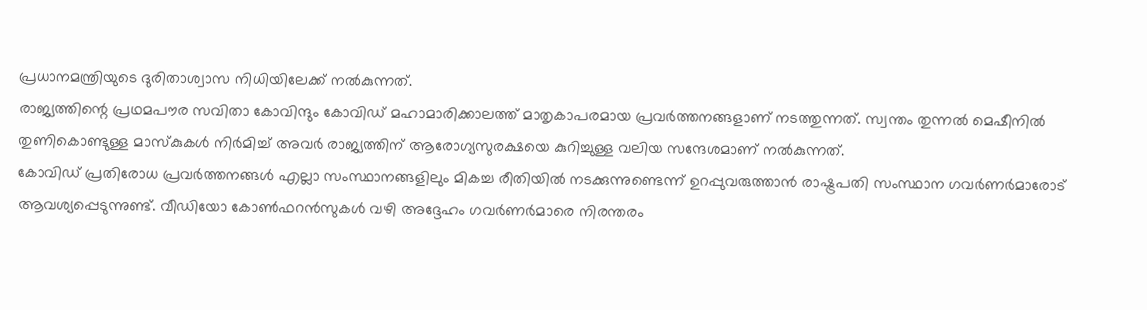പ്രധാനമന്ത്രിയുടെ ദുരിതാശ്വാസ നിധിയിലേക്ക് നല്‍കുന്നത്.
രാജ്യത്തിന്റെ പ്രഥമപൗര സവിതാ കോവിന്ദും കോവിഡ് മഹാമാരിക്കാലത്ത് മാതൃകാപരമായ പ്രവര്‍ത്തനങ്ങളാണ് നടത്തുന്നത്. സ്വന്തം തുന്നല്‍ മെഷീനില്‍ തുണികൊണ്ടുള്ള മാസ്‌കുകള്‍ നിര്‍മിച്ച് അവര്‍ രാജ്യത്തിന് ആരോഗ്യസുരക്ഷയെ കുറിച്ചുള്ള വലിയ സന്ദേശമാണ് നല്‍കുന്നത്.
കോവിഡ് പ്രതിരോധ പ്രവര്‍ത്തനങ്ങള്‍ എല്ലാ സംസ്ഥാനങ്ങളിലും മികച്ച രീതിയില്‍ നടക്കുന്നുണ്ടെന്ന് ഉറപ്പുവരുത്താന്‍ രാഷ്ട്രപതി സംസ്ഥാന ഗവര്‍ണര്‍മാരോട് ആവശ്യപ്പെടുന്നുണ്ട്. വീഡിയോ കോണ്‍ഫറന്‍സുകള്‍ വഴി അദ്ദേഹം ഗവര്‍ണര്‍മാരെ നിരന്തരം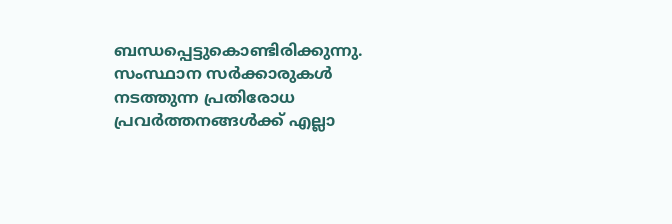ബന്ധപ്പെട്ടുകൊണ്ടിരിക്കുന്നു. സംസ്ഥാന സര്‍ക്കാരുകള്‍ നടത്തുന്ന പ്രതിരോധ പ്രവര്‍ത്തനങ്ങള്‍ക്ക് എല്ലാ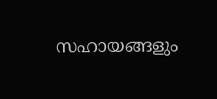സഹായങ്ങളും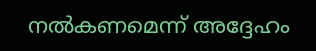നല്‍കണമെന്ന് അദ്ദേഹം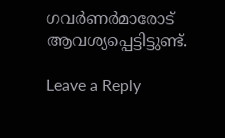ഗവര്‍ണര്‍മാരോട് ആവശ്യപ്പെട്ടിട്ടുണ്ട്.

Leave a Reply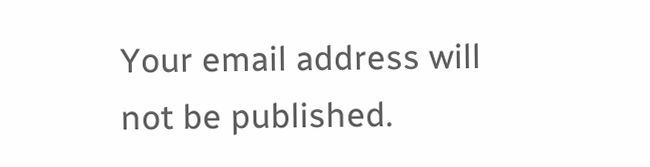Your email address will not be published.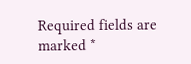Required fields are marked *